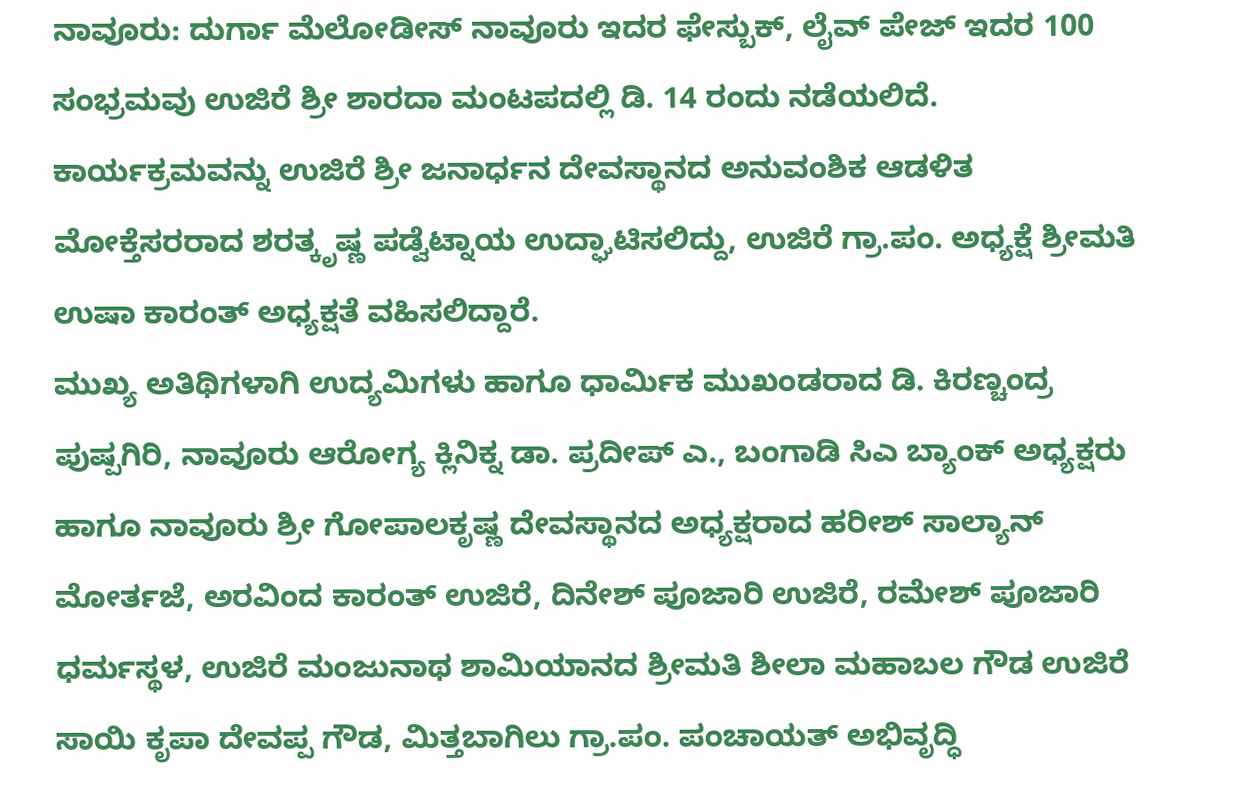ನಾವೂರು: ದುರ್ಗಾ ಮೆಲೋಡೀಸ್ ನಾವೂರು ಇದರ ಫೇಸ್ಬುಕ್, ಲೈವ್ ಪೇಜ್ ಇದರ 100 ಸಂಭ್ರಮವು ಉಜಿರೆ ಶ್ರೀ ಶಾರದಾ ಮಂಟಪದಲ್ಲಿ ಡಿ. 14 ರಂದು ನಡೆಯಲಿದೆ.
ಕಾರ್ಯಕ್ರಮವನ್ನು ಉಜಿರೆ ಶ್ರೀ ಜನಾರ್ಧನ ದೇವಸ್ಥಾನದ ಅನುವಂಶಿಕ ಆಡಳಿತ ಮೋಕ್ತೆಸರರಾದ ಶರತ್ಕೃಷ್ಣ ಪಡ್ವೆಟ್ನಾಯ ಉದ್ಘಾಟಿಸಲಿದ್ದು, ಉಜಿರೆ ಗ್ರಾ.ಪಂ. ಅಧ್ಯಕ್ಷೆ ಶ್ರೀಮತಿ ಉಷಾ ಕಾರಂತ್ ಅಧ್ಯಕ್ಷತೆ ವಹಿಸಲಿದ್ದಾರೆ.
ಮುಖ್ಯ ಅತಿಥಿಗಳಾಗಿ ಉದ್ಯಮಿಗಳು ಹಾಗೂ ಧಾರ್ಮಿಕ ಮುಖಂಡರಾದ ಡಿ. ಕಿರಣ್ಚಂದ್ರ ಪುಷ್ಪಗಿರಿ, ನಾವೂರು ಆರೋಗ್ಯ ಕ್ಲಿನಿಕ್ನ ಡಾ. ಪ್ರದೀಪ್ ಎ., ಬಂಗಾಡಿ ಸಿಎ ಬ್ಯಾಂಕ್ ಅಧ್ಯಕ್ಷರು ಹಾಗೂ ನಾವೂರು ಶ್ರೀ ಗೋಪಾಲಕೃಷ್ಣ ದೇವಸ್ಥಾನದ ಅಧ್ಯಕ್ಷರಾದ ಹರೀಶ್ ಸಾಲ್ಯಾನ್ ಮೋರ್ತಜೆ, ಅರವಿಂದ ಕಾರಂತ್ ಉಜಿರೆ, ದಿನೇಶ್ ಪೂಜಾರಿ ಉಜಿರೆ, ರಮೇಶ್ ಪೂಜಾರಿ ಧರ್ಮಸ್ಥಳ, ಉಜಿರೆ ಮಂಜುನಾಥ ಶಾಮಿಯಾನದ ಶ್ರೀಮತಿ ಶೀಲಾ ಮಹಾಬಲ ಗೌಡ ಉಜಿರೆ ಸಾಯಿ ಕೃಪಾ ದೇವಪ್ಪ ಗೌಡ, ಮಿತ್ತಬಾಗಿಲು ಗ್ರಾ.ಪಂ. ಪಂಚಾಯತ್ ಅಭಿವೃದ್ಧಿ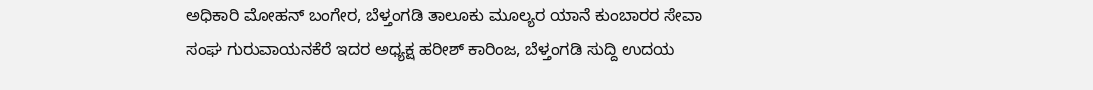ಅಧಿಕಾರಿ ಮೋಹನ್ ಬಂಗೇರ, ಬೆಳ್ತಂಗಡಿ ತಾಲೂಕು ಮೂಲ್ಯರ ಯಾನೆ ಕುಂಬಾರರ ಸೇವಾ ಸಂಘ ಗುರುವಾಯನಕೆರೆ ಇದರ ಅಧ್ಯಕ್ಷ ಹರೀಶ್ ಕಾರಿಂಜ, ಬೆಳ್ತಂಗಡಿ ಸುದ್ದಿ ಉದಯ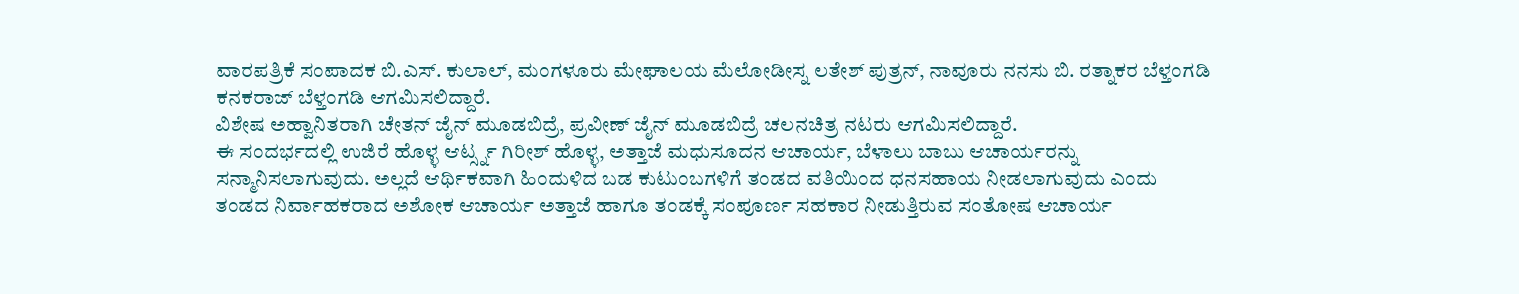ವಾರಪತ್ರಿಕೆ ಸಂಪಾದಕ ಬಿ.ಎಸ್. ಕುಲಾಲ್, ಮಂಗಳೂರು ಮೇಘಾಲಯ ಮೆಲೋಡೀಸ್ನ ಲತೇಶ್ ಪುತ್ರನ್, ನಾವೂರು ನನಸು ಬಿ. ರತ್ನಾಕರ ಬೆಳ್ತಂಗಡಿ ಕನಕರಾಜ್ ಬೆಳ್ತಂಗಡಿ ಆಗಮಿಸಲಿದ್ದಾರೆ.
ವಿಶೇಷ ಅಹ್ವಾನಿತರಾಗಿ ಚೇತನ್ ಜೈನ್ ಮೂಡಬಿದ್ರೆ, ಪ್ರವೀಣ್ ಜೈನ್ ಮೂಡಬಿದ್ರೆ ಚಲನಚಿತ್ರ ನಟರು ಆಗಮಿಸಲಿದ್ದಾರೆ.
ಈ ಸಂದರ್ಭದಲ್ಲಿ ಉಜಿರೆ ಹೊಳ್ಳ ಆರ್ಟ್ಸ್ನ ಗಿರೀಶ್ ಹೊಳ್ಳ, ಅತ್ತಾಜೆ ಮಧುಸೂದನ ಆಚಾರ್ಯ, ಬೆಳಾಲು ಬಾಬು ಆಚಾರ್ಯರನ್ನು ಸನ್ಮಾನಿಸಲಾಗುವುದು. ಅಲ್ಲದೆ ಆರ್ಥಿಕವಾಗಿ ಹಿಂದುಳಿದ ಬಡ ಕುಟುಂಬಗಳಿಗೆ ತಂಡದ ವತಿಯಿಂದ ಧನಸಹಾಯ ನೀಡಲಾಗುವುದು ಎಂದು ತಂಡದ ನಿರ್ವಾಹಕರಾದ ಅಶೋಕ ಆಚಾರ್ಯ ಅತ್ತಾಜೆ ಹಾಗೂ ತಂಡಕ್ಕೆ ಸಂಪೂರ್ಣ ಸಹಕಾರ ನೀಡುತ್ತಿರುವ ಸಂತೋಷ ಆಚಾರ್ಯ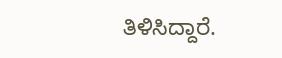ತಿಳಿಸಿದ್ದಾರೆ.